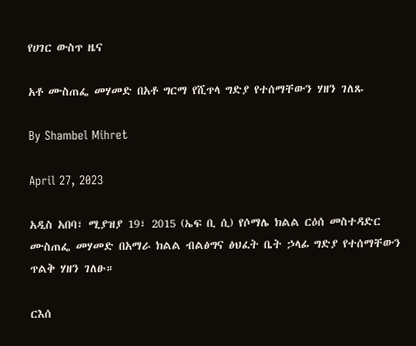የሀገር ውስጥ ዜና

አቶ ሙስጠፌ መሃመድ በአቶ ግርማ የሺጥላ ግድያ የተሰማቸውን ሃዘን ገለጹ

By Shambel Mihret

April 27, 2023

አዲስ አበባ፣ ሚያዝያ 19፣ 2015 (ኤፍ ቢ ሲ) የሶማሌ ክልል ርዕሰ መስተዳድር ሙስጠፌ መሃመድ በአማራ ክልል ብልፅግና ፅህፈት ቤት ኃላፊ ግድያ የተሰማቸውን ጥልቅ ሃዘን ገለፁ።

ርእሰ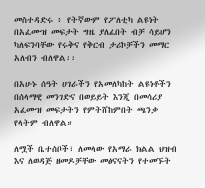መስተዳድሩ ፥ የትኛውም የፖለቲካ ልዩነት በአፈሙዝ መፍታት ግዜ ያለፈበት ብቻ ሳይሆን ካለፍንባቸው የሩቅና የቅርብ ታሪኮቻችን መማር አለብን ብለዋል፡፡

በአሁኑ ሰዓት ሀገራችን የአመለካከት ልዩነቶችን በሰላማዊ መንገድና በወይይት እንጂ በመሳሪያ አፈሙዝ መፍታትን የምትሸከምበት ጫንቃ የላትም ብለዋል።

ለሟች ቤተሰቦች፣ ለመላው የአማራ ክልል ህዝብ እና ለወዳጅ ዘመዶቻቸው መፅናናትን የተመኙት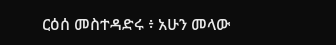ርዕሰ መስተዳድሩ ፥ አሁን መላው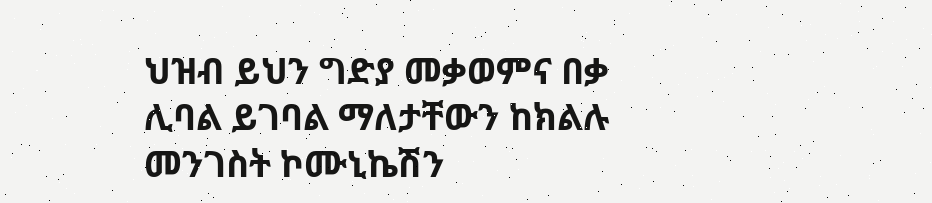ህዝብ ይህን ግድያ መቃወምና በቃ ሊባል ይገባል ማለታቸውን ከክልሉ መንገስት ኮሙኒኬሽን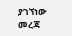ያገኘነው መረጃ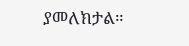ያመለክታል።